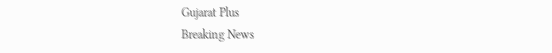Gujarat Plus
Breaking News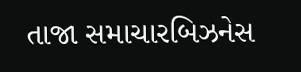તાજા સમાચારબિઝનેસ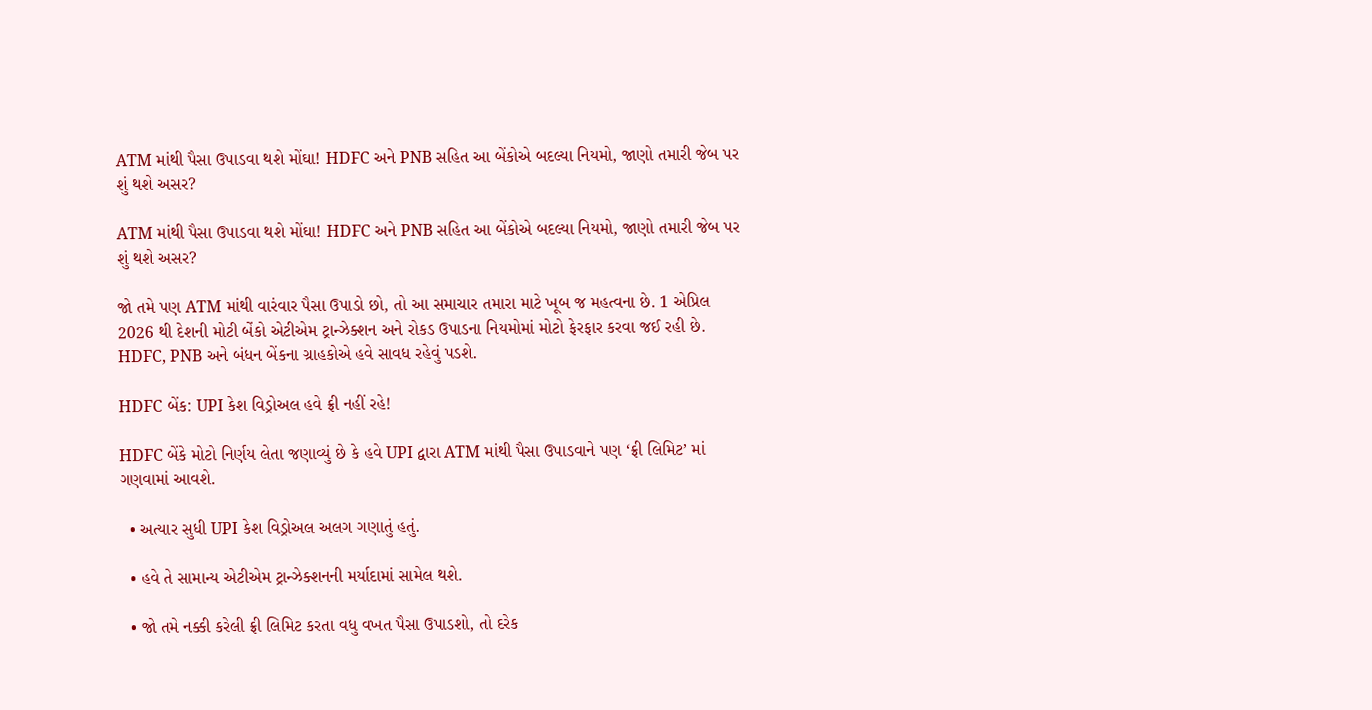ATM માંથી પૈસા ઉપાડવા થશે મોંઘા! HDFC અને PNB સહિત આ બેંકોએ બદલ્યા નિયમો, જાણો તમારી જેબ પર શું થશે અસર?

ATM માંથી પૈસા ઉપાડવા થશે મોંઘા! HDFC અને PNB સહિત આ બેંકોએ બદલ્યા નિયમો, જાણો તમારી જેબ પર શું થશે અસર?

જો તમે પણ ATM માંથી વારંવાર પૈસા ઉપાડો છો, તો આ સમાચાર તમારા માટે ખૂબ જ મહત્વના છે. 1 એપ્રિલ 2026 થી દેશની મોટી બેંકો એટીએમ ટ્રાન્ઝેક્શન અને રોકડ ઉપાડના નિયમોમાં મોટો ફેરફાર કરવા જઈ રહી છે. HDFC, PNB અને બંધન બેંકના ગ્રાહકોએ હવે સાવધ રહેવું પડશે.

HDFC બેંક: UPI કેશ વિડ્રોઅલ હવે ફ્રી નહીં રહે!

HDFC બેંકે મોટો નિર્ણય લેતા જણાવ્યું છે કે હવે UPI દ્વારા ATM માંથી પૈસા ઉપાડવાને પણ ‘ફ્રી લિમિટ’ માં ગણવામાં આવશે.

  • અત્યાર સુધી UPI કેશ વિડ્રોઅલ અલગ ગણાતું હતું.

  • હવે તે સામાન્ય એટીએમ ટ્રાન્ઝેક્શનની મર્યાદામાં સામેલ થશે.

  • જો તમે નક્કી કરેલી ફ્રી લિમિટ કરતા વધુ વખત પૈસા ઉપાડશો, તો દરેક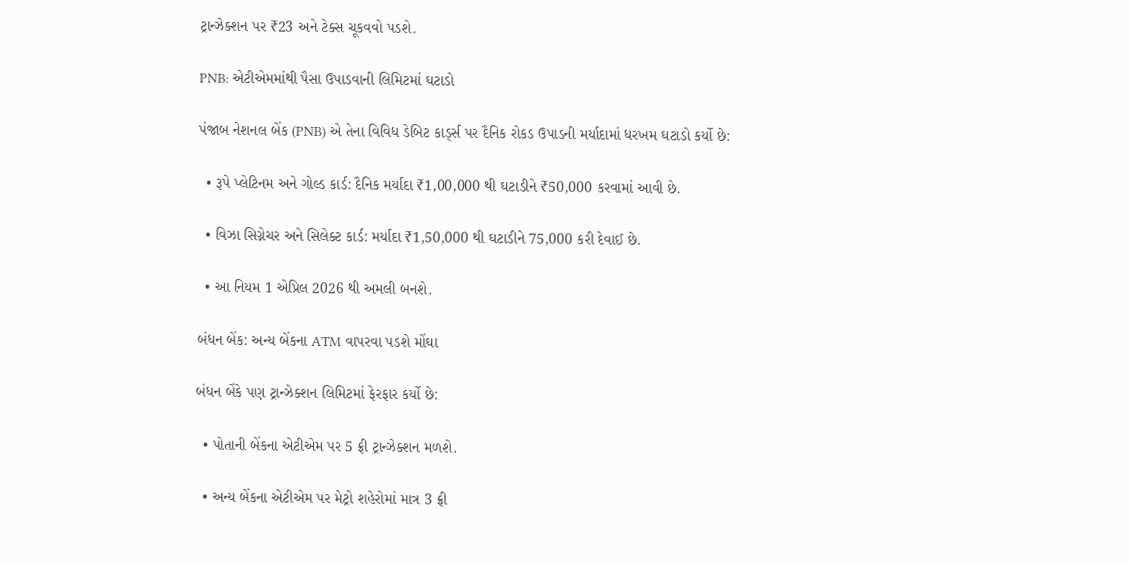ટ્રાન્ઝેક્શન પર ₹23 અને ટેક્સ ચૂકવવો પડશે.

PNB: એટીએમમાંથી પૈસા ઉપાડવાની લિમિટમાં ઘટાડો

પંજાબ નેશનલ બેંક (PNB) એ તેના વિવિધ ડેબિટ કાર્ડ્સ પર દૈનિક રોકડ ઉપાડની મર્યાદામાં ધરખમ ઘટાડો કર્યો છે:

  • રૂપે પ્લેટિનમ અને ગોલ્ડ કાર્ડ: દૈનિક મર્યાદા ₹1,00,000 થી ઘટાડીને ₹50,000 કરવામાં આવી છે.

  • વિઝા સિગ્નેચર અને સિલેક્ટ કાર્ડ: મર્યાદા ₹1,50,000 થી ઘટાડીને 75,000 કરી દેવાઈ છે.

  • આ નિયમ 1 એપ્રિલ 2026 થી અમલી બનશે.

બંધન બેંક: અન્ય બેંકના ATM વાપરવા પડશે મોંઘા

બંધન બેંકે પણ ટ્રાન્ઝેક્શન લિમિટમાં ફેરફાર કર્યો છે:

  • પોતાની બેંકના એટીએમ પર 5 ફ્રી ટ્રાન્ઝેક્શન મળશે.

  • અન્ય બેંકના એટીએમ પર મેટ્રો શહેરોમાં માત્ર 3 ફ્રી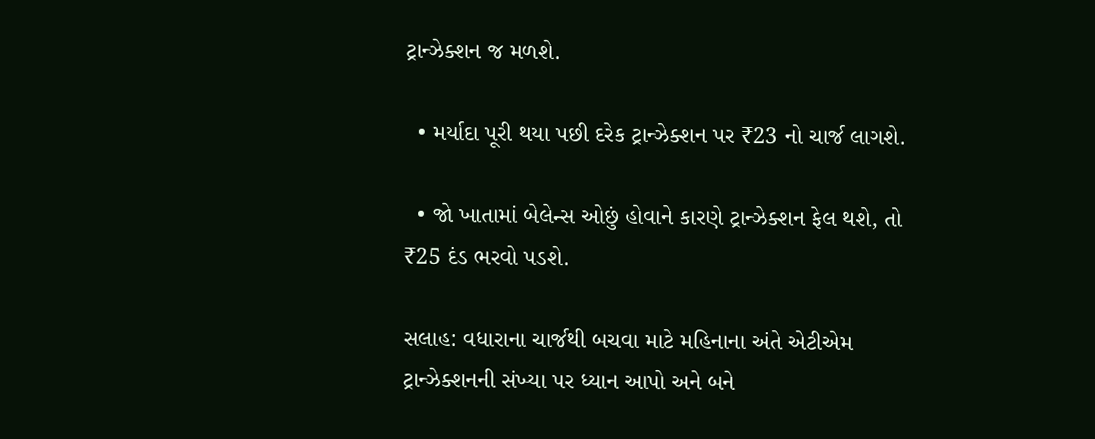ટ્રાન્ઝેક્શન જ મળશે.

  • મર્યાદા પૂરી થયા પછી દરેક ટ્રાન્ઝેક્શન પર ₹23 નો ચાર્જ લાગશે.

  • જો ખાતામાં બેલેન્સ ઓછું હોવાને કારણે ટ્રાન્ઝેક્શન ફેલ થશે, તો ₹25 દંડ ભરવો પડશે.

સલાહ: વધારાના ચાર્જથી બચવા માટે મહિનાના અંતે એટીએમ ટ્રાન્ઝેક્શનની સંખ્યા પર ધ્યાન આપો અને બને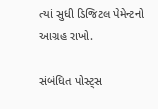ત્યાં સુધી ડિજિટલ પેમેન્ટનો આગ્રહ રાખો.

સંબંધિત પોસ્ટ્સ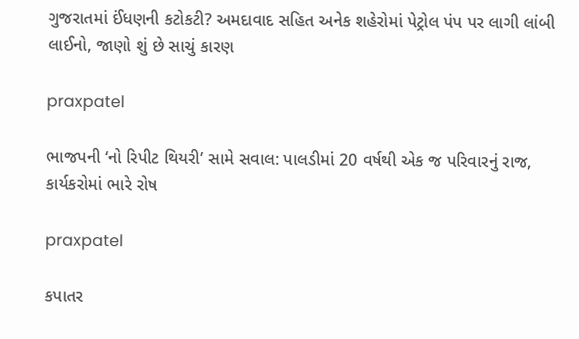ગુજરાતમાં ઈંધણની કટોકટી? અમદાવાદ સહિત અનેક શહેરોમાં પેટ્રોલ પંપ પર લાગી લાંબી લાઈનો, જાણો શું છે સાચું કારણ

praxpatel

ભાજપની ‘નો રિપીટ થિયરી’ સામે સવાલ: પાલડીમાં 20 વર્ષથી એક જ પરિવારનું રાજ, કાર્યકરોમાં ભારે રોષ

praxpatel

કપાતર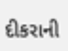દીકરાની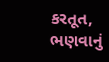કરતૂત, ભણવાનું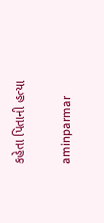કહેતા પિતાની હત્યા

aminparmar